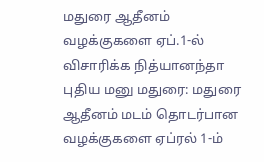மதுரை ஆதீனம் வழக்குகளை ஏப்.1-ல் விசாரிக்க நித்யானந்தா புதிய மனு மதுரை: மதுரை ஆதீனம் மடம் தொடர்பான வழக்குகளை ஏப்ரல் 1-ம்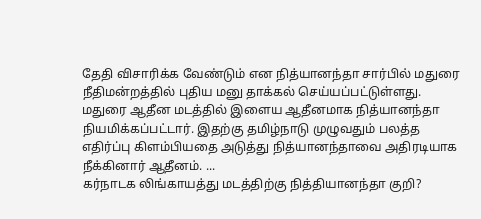தேதி விசாரிக்க வேண்டும் என நித்யானந்தா சார்பில் மதுரை நீதிமன்றத்தில் புதிய மனு தாக்கல் செய்யப்பட்டுள்ளது. மதுரை ஆதீன மடத்தில் இளைய ஆதீனமாக நித்யானந்தா நியமிக்கப்பட்டார். இதற்கு தமிழ்நாடு முழுவதும் பலத்த எதிர்ப்பு கிளம்பியதை அடுத்து நித்யானந்தாவை அதிரடியாக நீக்கினார் ஆதீனம். ...
கர்நாடக லிங்காயத்து மடத்திற்கு நித்தியானந்தா குறி?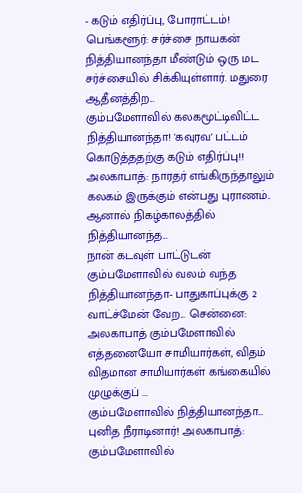- கடும் எதிர்ப்பு, போராட்டம்! பெங்களூர்: சர்ச்சை நாயகன் நித்தியானந்தா மீண்டும் ஒரு மட சர்ச்சையில் சிக்கியுள்ளார். மதுரை ஆதீனத்திற...
கும்பமேளாவில் கலகமூட்டிவிட்ட நித்தியானந்தா! 'கவுரவ' பட்டம் கொடுத்ததற்கு கடும் எதிர்ப்பு!! அலகாபாத்: நாரதர் எங்கிருந்தாலும் கலகம் இருக்கும் என்பது புராணம்.. ஆனால் நிகழ்காலத்தில் நித்தியானந்த...
நான் கடவுள் பாட்டுடன் கும்பமேளாவில் வலம் வந்த நித்தியானந்தா- பாதுகாப்புக்கு 2 வாட்ச்மேன் வேற... சென்னை: அலகாபாத் கும்பமேளாவில் எத்தனையோ சாமியார்கள், விதம் விதமான சாமியார்கள் கங்கையில் முழுக்குப் ...
கும்பமேளாவில் நித்தியானந்தா... புனித நீராடினார்! அலகாபாத்: கும்பமேளாவில்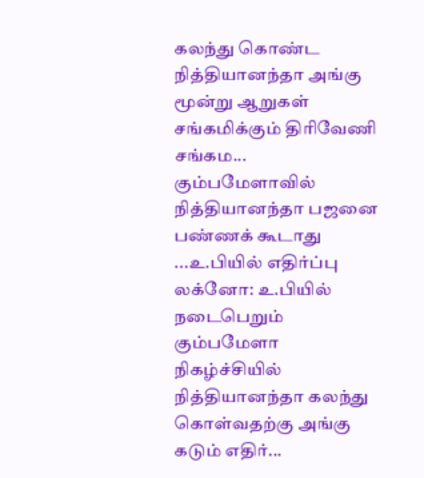கலந்து கொண்ட நித்தியானந்தா அங்கு மூன்று ஆறுகள் சங்கமிக்கும் திரிவேணி சங்கம...
கும்பமேளாவில் நித்தியானந்தா பஜனை பண்ணக் கூடாது ...உ.பியில் எதிர்ப்பு லக்னோ: உ.பியில் நடைபெறும் கும்பமேளா நிகழ்ச்சியில் நித்தியானந்தா கலந்து கொள்வதற்கு அங்கு கடும் எதிர்...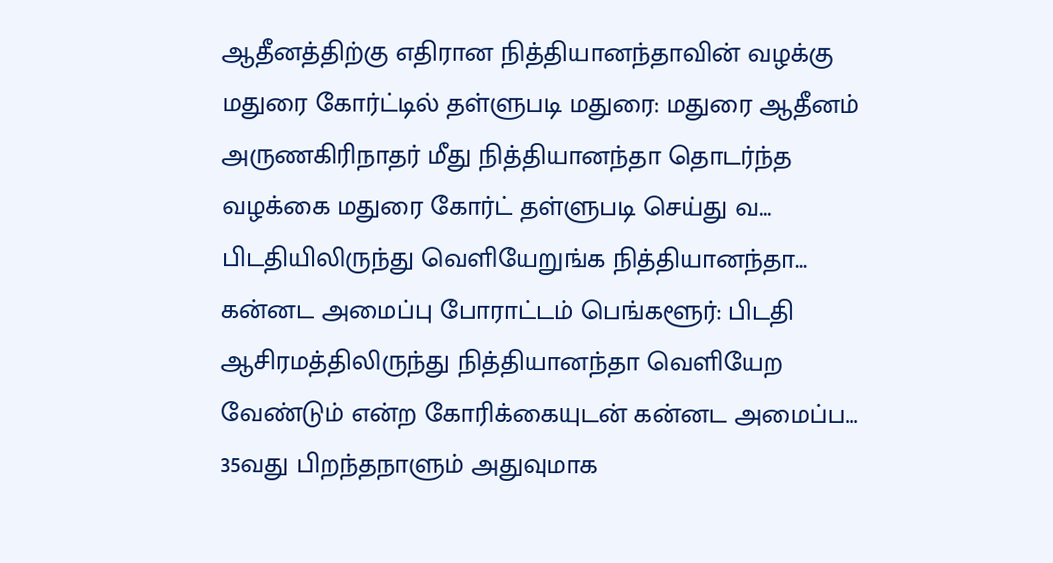ஆதீனத்திற்கு எதிரான நித்தியானந்தாவின் வழக்கு மதுரை கோர்ட்டில் தள்ளுபடி மதுரை: மதுரை ஆதீனம் அருணகிரிநாதர் மீது நித்தியானந்தா தொடர்ந்த வழக்கை மதுரை கோர்ட் தள்ளுபடி செய்து வ...
பிடதியிலிருந்து வெளியேறுங்க நித்தியானந்தா... கன்னட அமைப்பு போராட்டம் பெங்களூர்: பிடதி ஆசிரமத்திலிருந்து நித்தியானந்தா வெளியேற வேண்டும் என்ற கோரிக்கையுடன் கன்னட அமைப்ப...
35வது பிறந்தநாளும் அதுவுமாக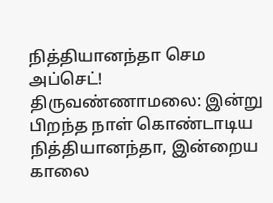நித்தியானந்தா செம அப்செட்! திருவண்ணாமலை: இன்று பிறந்த நாள் கொண்டாடிய நித்தியானந்தா, இன்றைய காலை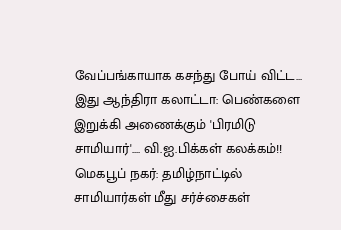வேப்பங்காயாக கசந்து போய் விட்ட...
இது ஆந்திரா கலாட்டா: பெண்களை இறுக்கி அணைக்கும் 'பிரமிடு சாமியார்'.... வி.ஐ.பிக்கள் கலக்கம்!! மெகபூப் நகர்: தமிழ்நாட்டில் சாமியார்கள் மீது சர்ச்சைகள்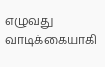எழுவது வாடிக்கையாகி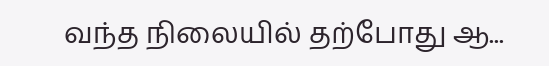வந்த நிலையில் தற்போது ஆ...